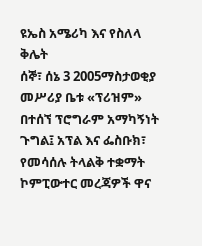ዩኤስ አሜሪካ እና የስለላ ቅሌት
ሰኞ፣ ሰኔ 3 2005ማስታወቂያ
መሥሪያ ቤቱ «ፕሪዝም» በተሰኘ ፕሮግራም አማካኝነት ጉግል፤ አፕል እና ፌስቡክ፣ የመሳሰሉ ትላልቅ ተቋማት ኮምፒውተር መረጃዎች ዋና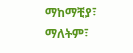ማከማቺያ፣ ማለትም፣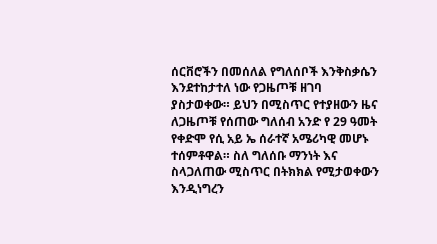ሰርቨሮችን በመሰለል የግለሰቦች እንቅስቃሴን እንደተከታተለ ነው የጋዜጦቹ ዘገባ ያስታወቀው። ይህን በሚስጥር የተያዘውን ዜና ለጋዜጦቹ የሰጠው ግለሰብ አንድ የ 29 ዓመት የቀድሞ የሲ አይ ኤ ሰራተኛ አሜሪካዊ መሆኑ ተሰምቶዋል። ስለ ግለሰቡ ማንነት እና ስላጋለጠው ሚስጥር በትክክል የሚታወቀውን እንዲነግረን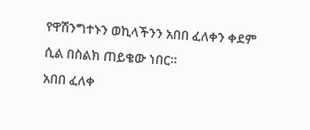የዋሽንግተኑን ወኪላችንን አበበ ፈለቀን ቀደም ሲል በስልክ ጠይቄው ነበር።
አበበ ፈለቀ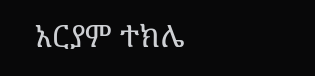አርያም ተክሌ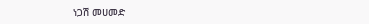ነጋሽ መሀመድ